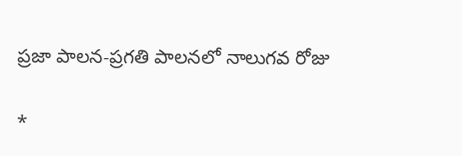ప్రజా పాలన-ప్రగతి పాలనలో నాలుగవ రోజు

*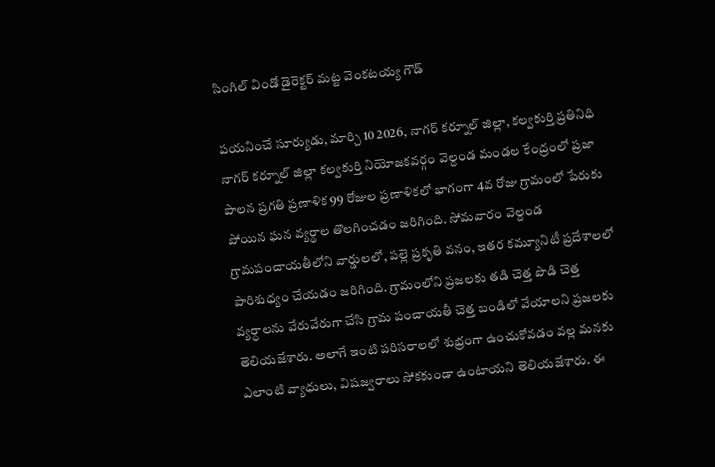సింగిల్ విండో డైరెక్టర్ మట్ట వెంకటయ్య గౌడ్

పయనించే సూర్యుడు, మార్చి 10 2026, నాగర్ కర్నూల్ జిల్లా, కల్వకుర్తి ప్రతినిధి నాగర్ కర్నూల్ జిల్లా కల్వకుర్తి నియోజకవర్గం వెల్దండ మండల కేంద్రంలో ప్రజా పాలన ప్రగతి ప్రణాళిక 99 రోజుల ప్రణాళికలో భాగంగా 4వ రోజు గ్రామంలో పేరుకు పోయిన ఘన వ్యర్థాల తొలగించడం జరిగింది. సోమవారం వెల్దండ గ్రామపంచాయతీలోని వార్డులలో, పల్లె ప్రకృతి వనం, ఇతర కమ్యూనిటీ ప్రదేశాలలో పారిశుధ్యం చేయడం జరిగింది. గ్రామంలోని ప్రజలకు తడి చెత్త పొడి చెత్త వ్యర్ధాలను వేరువేరుగా చేసి గ్రామ పంచాయతీ చెత్త బండిలో వేయాలని ప్రజలకు తెలియజేశారు. అలాగే ఇంటి పరిసరాలలో శుభ్రంగా ఉంచుకోవడం వల్ల మనకు ఎలాంటి వ్యాధులు, విషజ్వరాలు సోకకుండా ఉంటాయని తెలియజేశారు. ఈ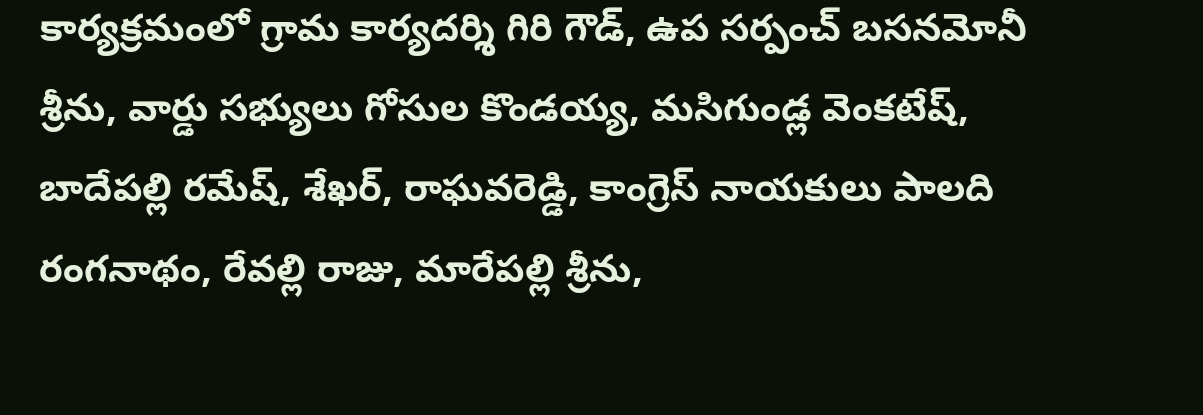కార్యక్రమంలో గ్రామ కార్యదర్శి గిరి గౌడ్, ఉప సర్పంచ్ బసనమోనీ శ్రీను, వార్డు సభ్యులు గోసుల కొండయ్య, మసిగుండ్ల వెంకటేష్, బాదేపల్లి రమేష్, శేఖర్, రాఘవరెడ్డి, కాంగ్రెస్ నాయకులు పాలది రంగనాథం, రేవల్లి రాజు, మారేపల్లి శ్రీను,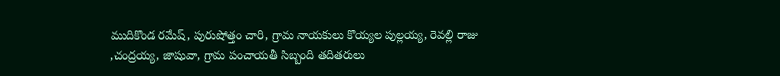ముదికొండ రమేష్, పురుషోత్తం చారి, గ్రామ నాయకులు కొయ్యల పుల్లయ్య, రెవల్లి రాజు ,చంద్రయ్య, జాషువా, గ్రామ పంచాయతీ సిబ్బంది తదితరులు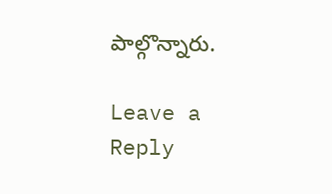పాల్గొన్నారు.

Leave a Reply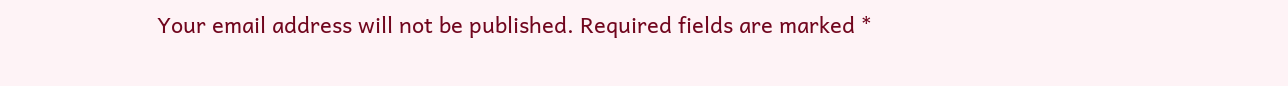Your email address will not be published. Required fields are marked *